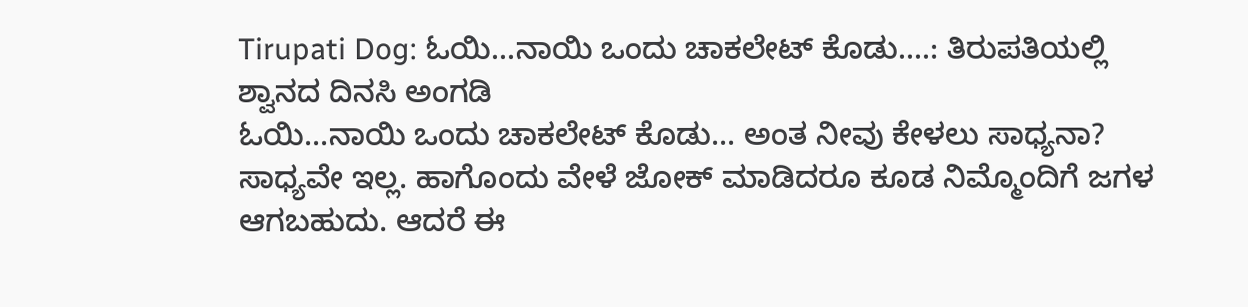Tirupati Dog: ಓಯಿ...ನಾಯಿ ಒಂದು ಚಾಕಲೇಟ್ ಕೊಡು....: ತಿರುಪತಿಯಲ್ಲಿ ಶ್ವಾನದ ದಿನಸಿ ಅಂಗಡಿ
ಓಯಿ...ನಾಯಿ ಒಂದು ಚಾಕಲೇಟ್ ಕೊಡು... ಅಂತ ನೀವು ಕೇಳಲು ಸಾಧ್ಯನಾ? ಸಾಧ್ಯವೇ ಇಲ್ಲ. ಹಾಗೊಂದು ವೇಳೆ ಜೋಕ್ ಮಾಡಿದರೂ ಕೂಡ ನಿಮ್ಮೊಂದಿಗೆ ಜಗಳ ಆಗಬಹುದು. ಆದರೆ ಈ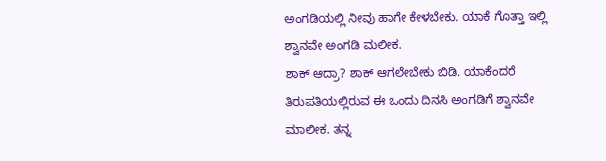ಅಂಗಡಿಯಲ್ಲಿ ನೀವು ಹಾಗೇ ಕೇಳಬೇಕು. ಯಾಕೆ ಗೊತ್ತಾ ಇಲ್ಲಿ ಶ್ವಾನವೇ ಅಂಗಡಿ ಮಲೀಕ.
ಶಾಕ್ ಆದ್ರಾ? ಶಾಕ್ ಆಗಲೇಬೇಕು ಬಿಡಿ. ಯಾಕೆಂದರೆ ತಿರುಪತಿಯಲ್ಲಿರುವ ಈ ಒಂದು ದಿನಸಿ ಅಂಗಡಿಗೆ ಶ್ವಾನವೇ ಮಾಲೀಕ. ತನ್ನ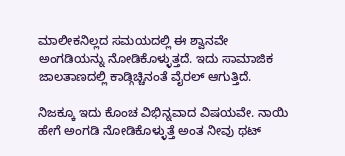ಮಾಲೀಕನಿಲ್ಲದ ಸಮಯದಲ್ಲಿ ಈ ಶ್ವಾನವೇ ಅಂಗಡಿಯನ್ನು ನೋಡಿಕೊಳ್ಳುತ್ತದೆ. ಇದು ಸಾಮಾಜಿಕ ಜಾಲತಾಣದಲ್ಲಿ ಕಾಡ್ಗಿಚ್ಚಿನಂತೆ ವೈರಲ್ ಆಗುತ್ತಿದೆ.

ನಿಜಕ್ಕೂ ಇದು ಕೊಂಚ ವಿಭಿನ್ನವಾದ ವಿಷಯವೇ. ನಾಯಿ ಹೇಗೆ ಅಂಗಡಿ ನೋಡಿಕೊಳ್ಳುತ್ತೆ ಅಂತ ನೀವು ಥಟ್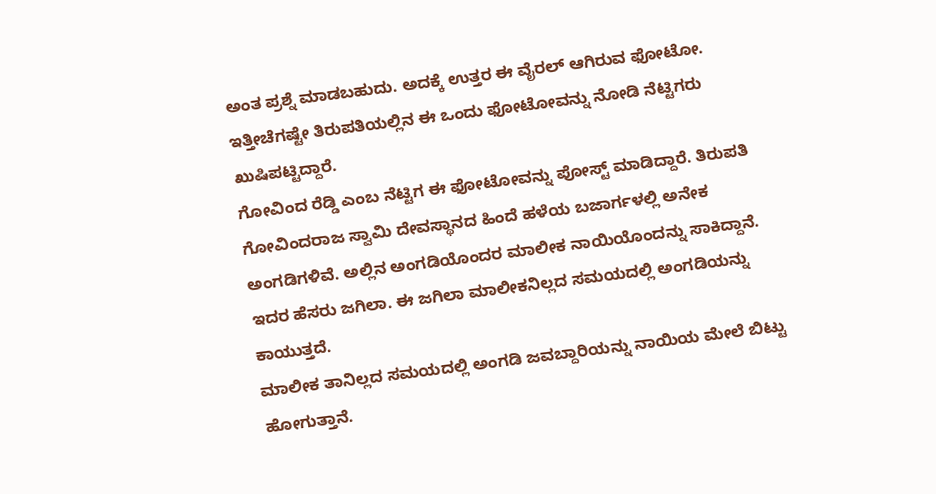ಅಂತ ಪ್ರಶ್ನೆ ಮಾಡಬಹುದು. ಅದಕ್ಕೆ ಉತ್ತರ ಈ ವೈರಲ್ ಆಗಿರುವ ಫೋಟೋ. ಇತ್ತೀಚೆಗಷ್ಟೇ ತಿರುಪತಿಯಲ್ಲಿನ ಈ ಒಂದು ಫೋಟೋವನ್ನು ನೋಡಿ ನೆಟ್ಟಿಗರು ಖುಷಿಪಟ್ಟಿದ್ದಾರೆ.
ಗೋವಿಂದ ರೆಡ್ಡಿ ಎಂಬ ನೆಟ್ಟಿಗ ಈ ಫೋಟೋವನ್ನು ಪೋಸ್ಟ್ ಮಾಡಿದ್ದಾರೆ. ತಿರುಪತಿ ಗೋವಿಂದರಾಜ ಸ್ವಾಮಿ ದೇವಸ್ಥಾನದ ಹಿಂದೆ ಹಳೆಯ ಬಜಾರ್ಗಳಲ್ಲಿ ಅನೇಕ ಅಂಗಡಿಗಳಿವೆ. ಅಲ್ಲಿನ ಅಂಗಡಿಯೊಂದರ ಮಾಲೀಕ ನಾಯಿಯೊಂದನ್ನು ಸಾಕಿದ್ದಾನೆ. ಇದರ ಹೆಸರು ಜಗಿಲಾ. ಈ ಜಗಿಲಾ ಮಾಲೀಕನಿಲ್ಲದ ಸಮಯದಲ್ಲಿ ಅಂಗಡಿಯನ್ನು ಕಾಯುತ್ತದೆ.
ಮಾಲೀಕ ತಾನಿಲ್ಲದ ಸಮಯದಲ್ಲಿ ಅಂಗಡಿ ಜವಬ್ದಾರಿಯನ್ನು ನಾಯಿಯ ಮೇಲೆ ಬಿಟ್ಟು ಹೋಗುತ್ತಾನೆ.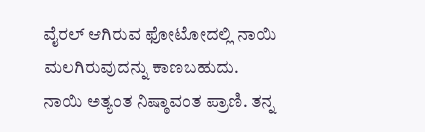ವೈರಲ್ ಆಗಿರುವ ಫೋಟೋದಲ್ಲಿ ನಾಯಿ ಮಲಗಿರುವುದನ್ನು ಕಾಣಬಹುದು.
ನಾಯಿ ಅತ್ಯಂತ ನಿಷ್ಠಾವಂತ ಪ್ರಾಣಿ. ತನ್ನ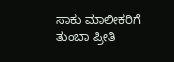ಸಾಕು ಮಾಲೀಕರಿಗೆ ತುಂಬಾ ಪ್ರೀತಿ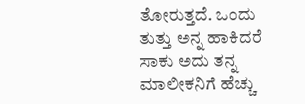ತೋರುತ್ತದೆ. ಒಂದು ತುತ್ತು ಅನ್ನ ಹಾಕಿದರೆ ಸಾಕು ಅದು ತನ್ನ ಮಾಲೀಕನಿಗೆ ಹೆಚ್ಚು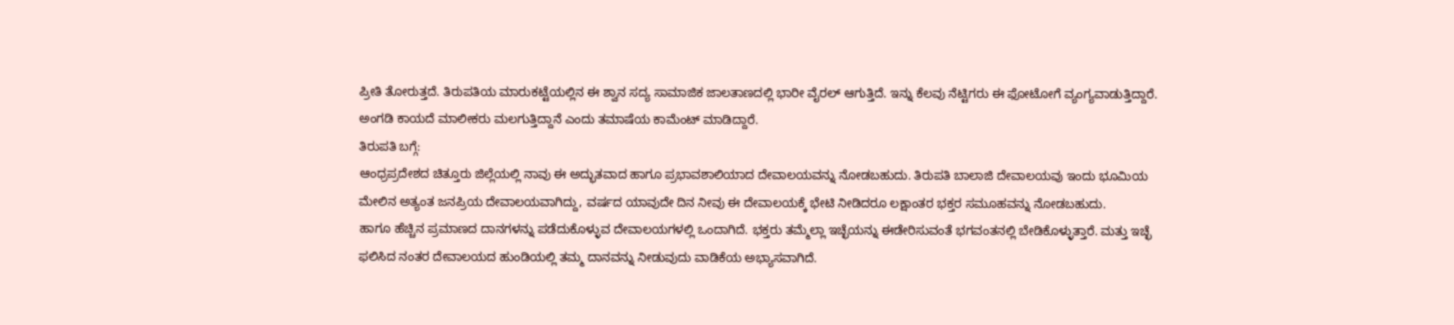ಪ್ರೀತಿ ತೋರುತ್ತದೆ. ತಿರುಪತಿಯ ಮಾರುಕಟ್ಟೆಯಲ್ಲಿನ ಈ ಶ್ವಾನ ಸದ್ಯ ಸಾಮಾಜಿಕ ಜಾಲತಾಣದಲ್ಲಿ ಭಾರೀ ವೈರಲ್ ಆಗುತ್ತಿದೆ. ಇನ್ನು ಕೆಲವು ನೆಟ್ಟಿಗರು ಈ ಫೋಟೋಗೆ ವ್ಯಂಗ್ಯವಾಡುತ್ತಿದ್ದಾರೆ. ಅಂಗಡಿ ಕಾಯದೆ ಮಾಲೀಕರು ಮಲಗುತ್ತಿದ್ದಾನೆ ಎಂದು ತಮಾಷೆಯ ಕಾಮೆಂಟ್ ಮಾಡಿದ್ದಾರೆ.
ತಿರುಪತಿ ಬಗ್ಗೆ:
ಆಂಧ್ರಪ್ರದೇಶದ ಚಿತ್ತೂರು ಜಿಲ್ಲೆಯಲ್ಲಿ ನಾವು ಈ ಅದ್ಭುತವಾದ ಹಾಗೂ ಪ್ರಭಾವಶಾಲಿಯಾದ ದೇವಾಲಯವನ್ನು ನೋಡಬಹುದು. ತಿರುಪತಿ ಬಾಲಾಜಿ ದೇವಾಲಯವು ಇಂದು ಭೂಮಿಯ ಮೇಲಿನ ಅತ್ಯಂತ ಜನಪ್ರಿಯ ದೇವಾಲಯವಾಗಿದ್ದು, ವರ್ಷದ ಯಾವುದೇ ದಿನ ನೀವು ಈ ದೇವಾಲಯಕ್ಕೆ ಭೇಟಿ ನೀಡಿದರೂ ಲಕ್ಷಾಂತರ ಭಕ್ತರ ಸಮೂಹವನ್ನು ನೋಡಬಹುದು.
ಹಾಗೂ ಹೆಚ್ಚಿನ ಪ್ರಮಾಣದ ದಾನಗಳನ್ನು ಪಡೆದುಕೊಳ್ಳುವ ದೇವಾಲಯಗಳಲ್ಲಿ ಒಂದಾಗಿದೆ. ಭಕ್ತರು ತಮ್ಮೆಲ್ಲಾ ಇಚ್ಛೆಯನ್ನು ಈಡೇರಿಸುವಂತೆ ಭಗವಂತನಲ್ಲಿ ಬೇಡಿಕೊಳ್ಳುತ್ತಾರೆ. ಮತ್ತು ಇಚ್ಛೆ ಫಲಿಸಿದ ನಂತರ ದೇವಾಲಯದ ಹುಂಡಿಯಲ್ಲಿ ತಮ್ಮ ದಾನವನ್ನು ನೀಡುವುದು ವಾಡಿಕೆಯ ಅಭ್ಯಾಸವಾಗಿದೆ.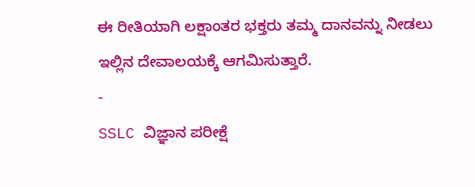ಈ ರೀತಿಯಾಗಿ ಲಕ್ಷಾಂತರ ಭಕ್ತರು ತಮ್ಮ ದಾನವನ್ನು ನೀಡಲು ಇಲ್ಲಿನ ದೇವಾಲಯಕ್ಕೆ ಆಗಮಿಸುತ್ತಾರೆ.
-
SSLC ವಿಜ್ಞಾನ ಪರೀಕ್ಷೆ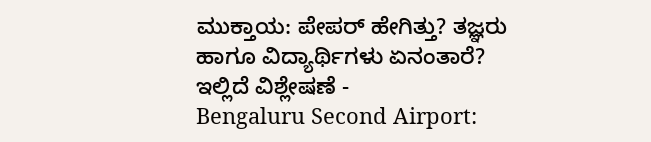ಮುಕ್ತಾಯ: ಪೇಪರ್ ಹೇಗಿತ್ತು? ತಜ್ಞರು ಹಾಗೂ ವಿದ್ಯಾರ್ಥಿಗಳು ಏನಂತಾರೆ? ಇಲ್ಲಿದೆ ವಿಶ್ಲೇಷಣೆ -
Bengaluru Second Airport: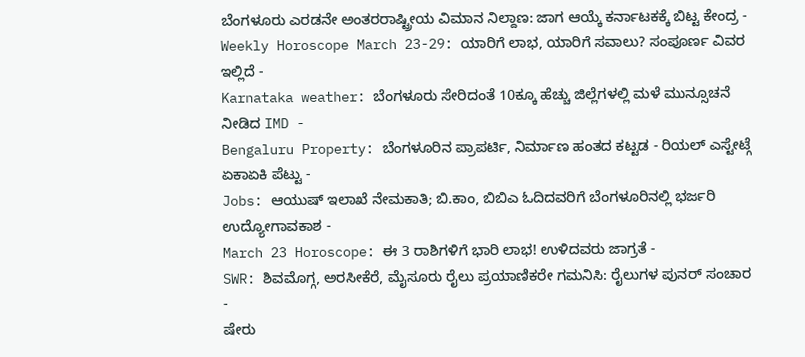ಬೆಂಗಳೂರು ಎರಡನೇ ಅಂತರರಾಷ್ಟ್ರೀಯ ವಿಮಾನ ನಿಲ್ದಾಣ: ಜಾಗ ಆಯ್ಕೆ ಕರ್ನಾಟಕಕ್ಕೆ ಬಿಟ್ಟ ಕೇಂದ್ರ -
Weekly Horoscope March 23-29: ಯಾರಿಗೆ ಲಾಭ, ಯಾರಿಗೆ ಸವಾಲು? ಸಂಪೂರ್ಣ ವಿವರ ಇಲ್ಲಿದೆ -
Karnataka weather: ಬೆಂಗಳೂರು ಸೇರಿದಂತೆ 10ಕ್ಕೂ ಹೆಚ್ಚು ಜಿಲ್ಲೆಗಳಲ್ಲಿ ಮಳೆ ಮುನ್ಸೂಚನೆ ನೀಡಿದ IMD -
Bengaluru Property: ಬೆಂಗಳೂರಿನ ಪ್ರಾಪರ್ಟಿ, ನಿರ್ಮಾಣ ಹಂತದ ಕಟ್ಟಡ - ರಿಯಲ್ ಎಸ್ಟೇಟ್ಗೆ ಏಕಾಏಕಿ ಪೆಟ್ಟು -
Jobs: ಆಯುಷ್ ಇಲಾಖೆ ನೇಮಕಾತಿ; ಬಿ.ಕಾಂ, ಬಿಬಿಎ ಓದಿದವರಿಗೆ ಬೆಂಗಳೂರಿನಲ್ಲಿ ಭರ್ಜರಿ ಉದ್ಯೋಗಾವಕಾಶ -
March 23 Horoscope: ಈ 3 ರಾಶಿಗಳಿಗೆ ಭಾರಿ ಲಾಭ! ಉಳಿದವರು ಜಾಗ್ರತೆ -
SWR: ಶಿವಮೊಗ್ಗ, ಅರಸೀಕೆರೆ, ಮೈಸೂರು ರೈಲು ಪ್ರಯಾಣಿಕರೇ ಗಮನಿಸಿ: ರೈಲುಗಳ ಪುನರ್ ಸಂಚಾರ -
ಷೇರು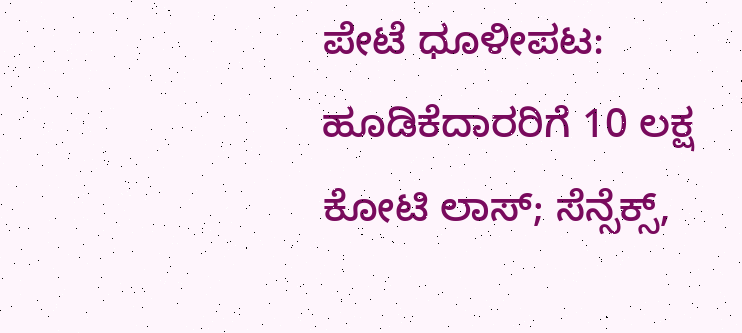ಪೇಟೆ ಧೂಳೀಪಟ: ಹೂಡಿಕೆದಾರರಿಗೆ 10 ಲಕ್ಷ ಕೋಟಿ ಲಾಸ್; ಸೆನ್ಸೆಕ್ಸ್,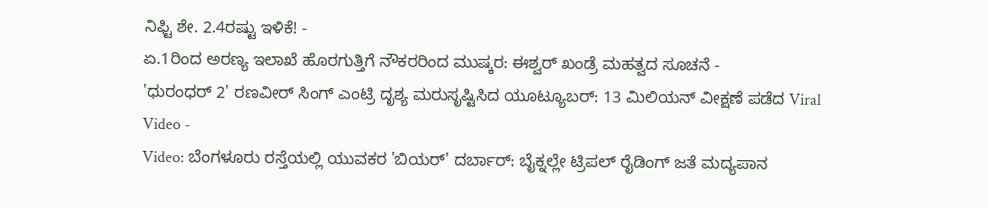ನಿಫ್ಟಿ ಶೇ. 2.4ರಷ್ಟು ಇಳಿಕೆ! -
ಏ.1ರಿಂದ ಅರಣ್ಯ ಇಲಾಖೆ ಹೊರಗುತ್ತಿಗೆ ನೌಕರರಿಂದ ಮುಷ್ಕರ: ಈಶ್ವರ್ ಖಂಡ್ರೆ ಮಹತ್ವದ ಸೂಚನೆ -
'ಧುರಂಧರ್ 2' ರಣವೀರ್ ಸಿಂಗ್ ಎಂಟ್ರಿ ದೃಶ್ಯ ಮರುಸೃಷ್ಟಿಸಿದ ಯೂಟ್ಯೂಬರ್: 13 ಮಿಲಿಯನ್ ವೀಕ್ಷಣೆ ಪಡೆದ Viral Video -
Video: ಬೆಂಗಳೂರು ರಸ್ತೆಯಲ್ಲಿ ಯುವಕರ 'ಬಿಯರ್' ದರ್ಬಾರ್: ಬೈಕ್ನಲ್ಲೇ ಟ್ರಿಪಲ್ ರೈಡಿಂಗ್ ಜತೆ ಮದ್ಯಪಾನ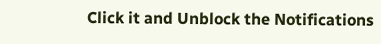Click it and Unblock the Notifications